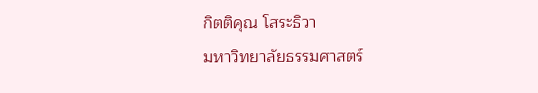กิตติคุณ โสระธิวา
มหาวิทยาลัยธรรมศาสตร์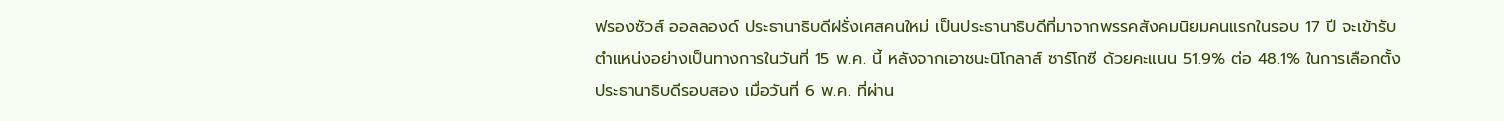ฟรองซัวส์ ออลลองด์ ประธานาธิบดีฝรั่งเศสคนใหม่ เป็นประธานาธิบดีที่มาจากพรรคสังคมนิยมคนแรกในรอบ 17 ปี จะเข้ารับตำแหน่งอย่างเป็นทางการในวันที่ 15 พ.ค. นี้ หลังจากเอาชนะนิโกลาส์ ซาร์โกซี ด้วยคะแนน 51.9% ต่อ 48.1% ในการเลือกตั้งประธานาธิบดีรอบสอง เมื่อวันที่ 6 พ.ค. ที่ผ่าน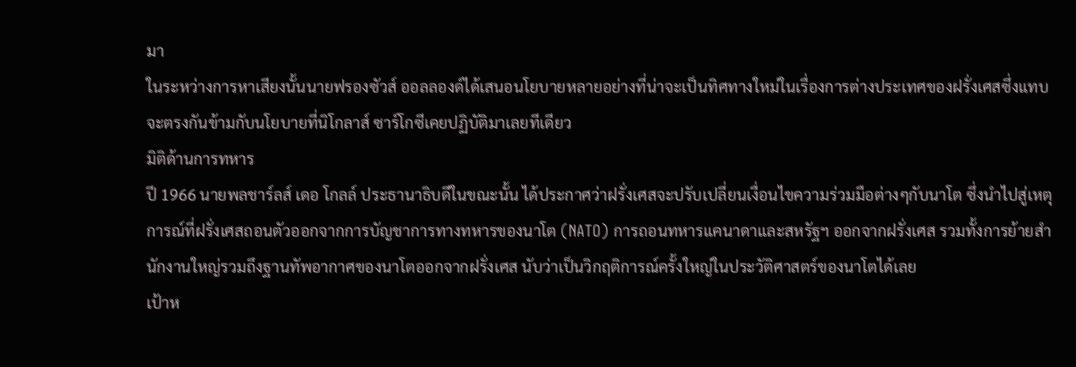มา
ในระหว่างการหาเสียงนั้นนายฟรองซัวส์ ออลลองด์ได้เสนอนโยบายหลายอย่างที่น่าจะเป็นทิศทางใหม่ในเรื่องการต่างประเทศของฝรั่งเศสซึ่งแทบจะตรงกันข้ามกับนโยบายที่นิโกลาส์ ซาร์โกซีเคยปฏิบัติมาเลยทีเดียว
มิติด้านการทหาร
ปี 1966 นายพลชาร์ลส์ เดอ โกลล์ ประธานาธิบดีในขณะนั้น ได้ประกาศว่าฝรั่งเศสจะปรับเปลี่ยนเงื่อนไขความร่วมมือต่างๆกับนาโต ซึ่งนำไปสู่เหตุการณ์ที่ฝรั่งเศสถอนตัวออกจากการบัญชาการทางทหารของนาโต (NATO) การถอนทหารแคนาดาและสหรัฐฯ ออกจากฝรั่งเศส รวมทั้งการย้ายสำนักงานใหญ่รวมถึงฐานทัพอากาศของนาโตออกจากฝรั่งเศส นับว่าเป็นวิกฤติการณ์ครั้งใหญ่ในประวัติศาสตร์ของนาโตได้เลย
เป้าห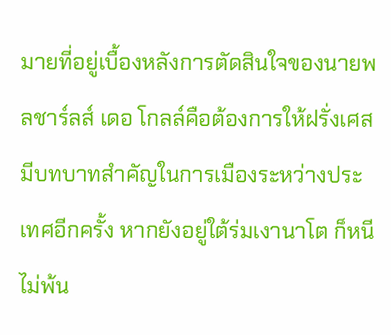มายที่อยู่เบื้องหลังการตัดสินใจของนายพลชาร์ลส์ เดอ โกลล์คือต้องการให้ฝรั่งเศสมีบทบาทสำคัญในการเมืองระหว่างประเทศอีกครั้ง หากยังอยู่ใต้ร่มเงานาโต ก็หนีไม่พ้น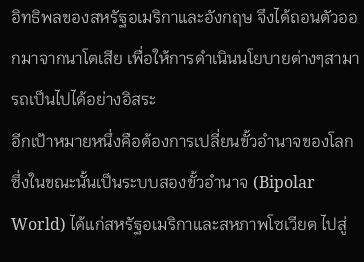อิทธิพลของสหรัฐอเมริกาและอังกฤษ จึงได้ถอนตัวออกมาจากนาโตเสีย เพื่อให้การดำเนินนโยบายต่างๆสามารถเป็นไปได้อย่างอิสระ
อีกเป้าหมายหนึ่งคือต้องการเปลี่ยนขั้วอำนาจของโลก ซึ่งในขณะนั้นเป็นระบบสองขั้วอำนาจ (Bipolar World) ได้แก่สหรัฐอเมริกาและสหภาพโซเวียต ไปสู่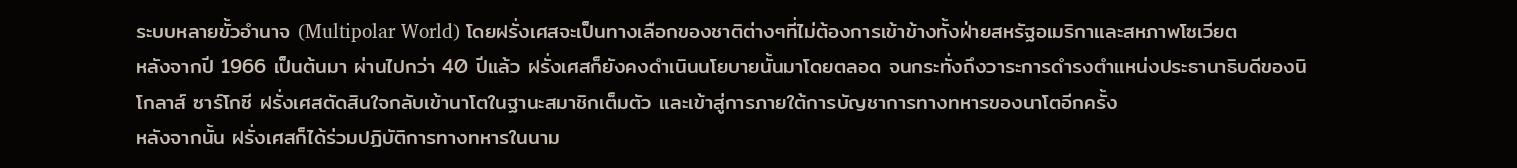ระบบหลายขั้วอำนาจ (Multipolar World) โดยฝรั่งเศสจะเป็นทางเลือกของชาติต่างๆที่ไม่ต้องการเข้าข้างทั้งฝ่ายสหรัฐอเมริกาและสหภาพโซเวียต
หลังจากปี 1966 เป็นต้นมา ผ่านไปกว่า 40 ปีแล้ว ฝรั่งเศสก็ยังคงดำเนินนโยบายนั้นมาโดยตลอด จนกระทั่งถึงวาระการดำรงตำแหน่งประธานาธิบดีของนิโกลาส์ ซาร์โกซี ฝรั่งเศสตัดสินใจกลับเข้านาโตในฐานะสมาชิกเต็มตัว และเข้าสู่การภายใต้การบัญชาการทางทหารของนาโตอีกครั้ง
หลังจากนั้น ฝรั่งเศสก็ได้ร่วมปฏิบัติการทางทหารในนาม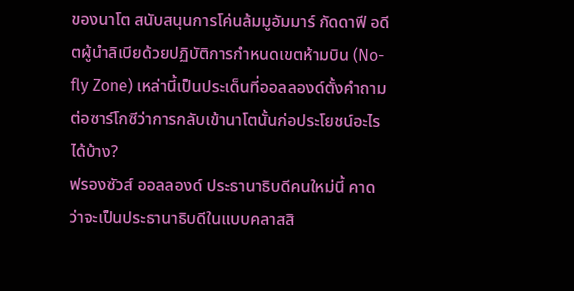ของนาโต สนับสนุนการโค่นล้มมูอัมมาร์ กัดดาฟี อดีตผู้นำลิเบียด้วยปฏิบัติการกำหนดเขตห้ามบิน (No-fly Zone) เหล่านี้เป็นประเด็นที่ออลลองด์ตั้งคำถามต่อซาร์โกซีว่าการกลับเข้านาโตนั้นก่อประโยชน์อะไรได้บ้าง?
ฟรองซัวส์ ออลลองด์ ประธานาธิบดีคนใหม่นี้ คาดว่าจะเป็นประธานาธิบดีในแบบคลาสสิ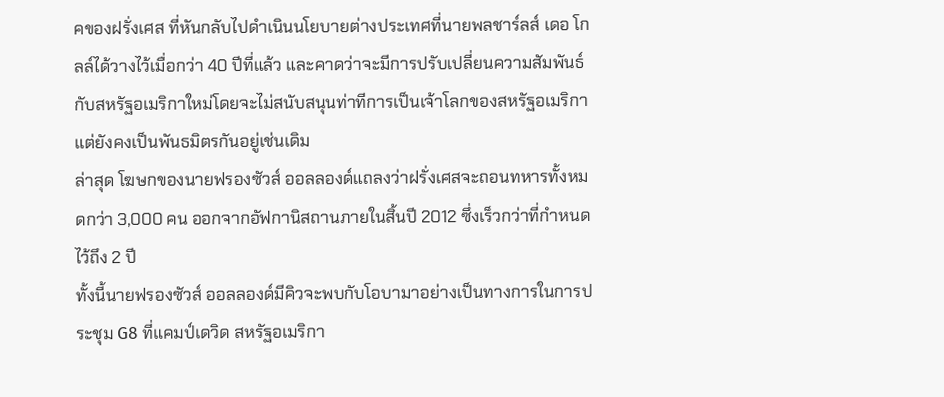คของฝรั่งเศส ที่หันกลับไปดำเนินนโยบายต่างประเทศที่นายพลชาร์ลส์ เดอ โกลล์ได้วางไว้เมื่อกว่า 40 ปีที่แล้ว และคาดว่าจะมีการปรับเปลี่ยนความสัมพันธ์กับสหรัฐอเมริกาใหม่โดยจะไม่สนับสนุนท่าทีการเป็นเจ้าโลกของสหรัฐอเมริกา แต่ยังคงเป็นพันธมิตรกันอยู่เช่นเดิม
ล่าสุด โฆษกของนายฟรองซัวส์ ออลลองด์แถลงว่าฝรั่งเศสจะถอนทหารทั้งหมดกว่า 3,000 คน ออกจากอัฟกานิสถานภายในสิ้นปี 2012 ซึ่งเร็วกว่าที่กำหนดไว้ถึง 2 ปี
ทั้งนี้นายฟรองซัวส์ ออลลองด์มีคิวจะพบกับโอบามาอย่างเป็นทางการในการประชุม G8 ที่แคมป์เดวิด สหรัฐอเมริกา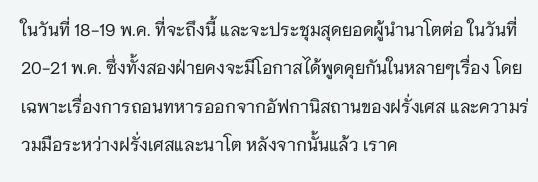ในวันที่ 18-19 พ.ค. ที่จะถึงนี้ และจะประชุมสุดยอดผู้นำนาโตต่อ ในวันที่ 20-21 พ.ค. ซึ่งทั้งสองฝ่ายคงจะมีโอกาสได้พูดคุยกันในหลายๆเรื่อง โดยเฉพาะเรื่องการถอนทหารออกจากอัฟกานิสถานของฝรั่งเศส และความร่วมมือระหว่างฝรั่งเศสและนาโต หลังจากนั้นแล้ว เราค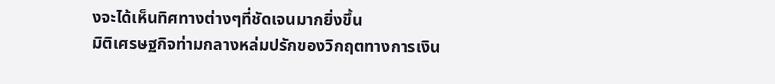งจะได้เห็นทิศทางต่างๆที่ชัดเจนมากยิ่งขึ้น
มิติเศรษฐกิจท่ามกลางหล่มปรักของวิกฤตทางการเงิน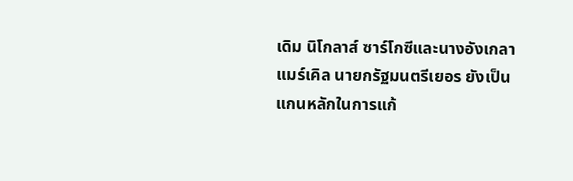เดิม นิโกลาส์ ซาร์โกซีและนางอังเกลา แมร์เคิล นายกรัฐมนตรีเยอร ยังเป็นแกนหลักในการแก้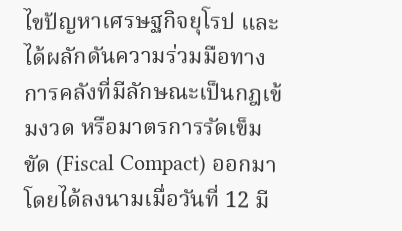ไขปัญหาเศรษฐกิจยุโรป และได้ผลักดันความร่วมมือทางการคลังที่มีลักษณะเป็นกฎเข้มงวด หรือมาตรการรัดเข็มขัด (Fiscal Compact) ออกมา โดยได้ลงนามเมื่อวันที่ 12 มี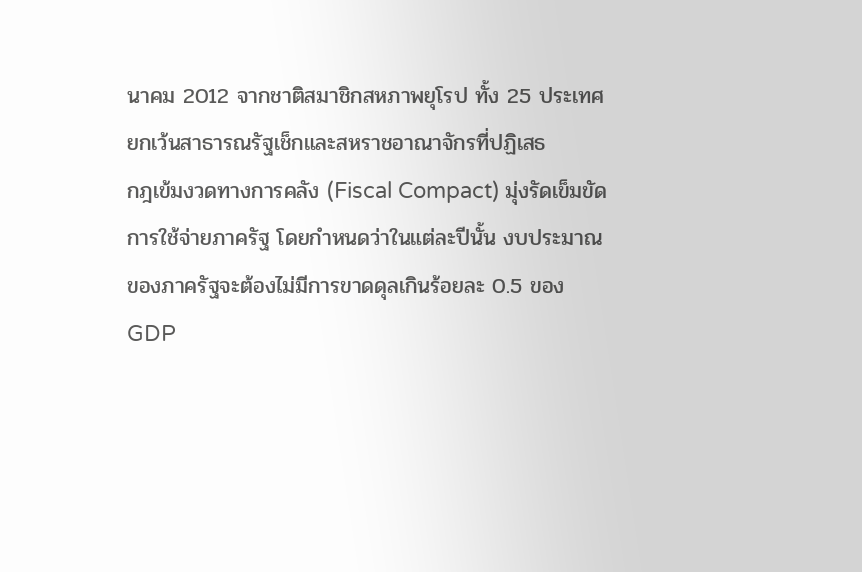นาคม 2012 จากชาติสมาชิกสหภาพยุโรป ทั้ง 25 ประเทศ ยกเว้นสาธารณรัฐเช็กและสหราชอาณาจักรที่ปฏิเสธ
กฎเข้มงวดทางการคลัง (Fiscal Compact) มุ่งรัดเข็มขัดการใช้จ่ายภาครัฐ โดยกำหนดว่าในแต่ละปีนั้น งบประมาณของภาครัฐจะต้องไม่มีการขาดดุลเกินร้อยละ 0.5 ของ GDP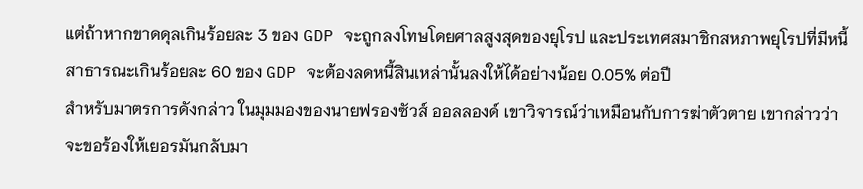แต่ถ้าหากขาดดุลเกินร้อยละ 3 ของ GDP จะถูกลงโทษโดยศาลสูงสุดของยุโรป และประเทศสมาชิกสหภาพยุโรปที่มีหนี้สาธารณะเกินร้อยละ 60 ของ GDP จะต้องลดหนี้สินเหล่านั้นลงให้ได้อย่างน้อย 0.05% ต่อปี
สำหรับมาตรการดังกล่าว ในมุมมองของนายฟรองซัวส์ ออลลองด์ เขาวิจารณ์ว่าเหมือนกับการฆ่าตัวตาย เขากล่าวว่าจะขอร้องให้เยอรมันกลับมา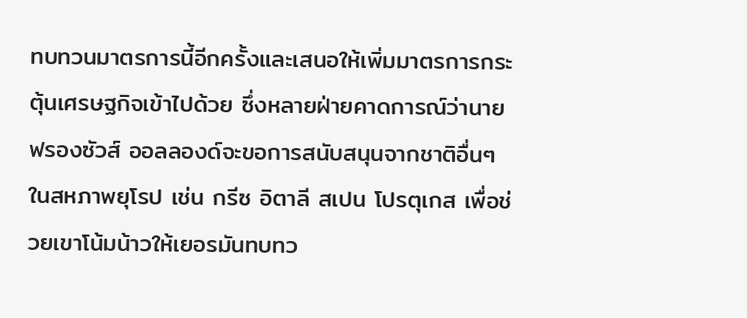ทบทวนมาตรการนี้อีกครั้งและเสนอให้เพิ่มมาตรการกระตุ้นเศรษฐกิจเข้าไปด้วย ซึ่งหลายฝ่ายคาดการณ์ว่านายฟรองซัวส์ ออลลองด์จะขอการสนับสนุนจากชาติอื่นๆในสหภาพยุโรป เช่น กรีซ อิตาลี สเปน โปรตุเกส เพื่อช่วยเขาโน้มน้าวให้เยอรมันทบทว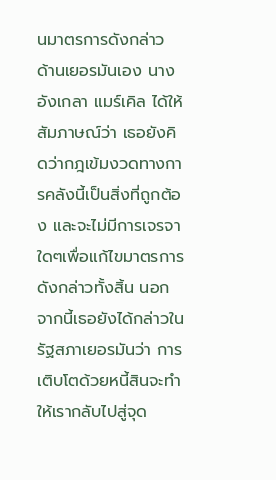นมาตรการดังกล่าว
ด้านเยอรมันเอง นางอังเกลา แมร์เคิล ได้ให้สัมภาษณ์ว่า เธอยังคิดว่ากฎเข้มงวดทางการคลังนี้เป็นสิ่งที่ถูกต้อง และจะไม่มีการเจรจาใดๆเพื่อแก้ไขมาตรการดังกล่าวทั้งสิ้น นอกจากนี้เธอยังได้กล่าวในรัฐสภาเยอรมันว่า การเติบโตด้วยหนี้สินจะทำให้เรากลับไปสู่จุด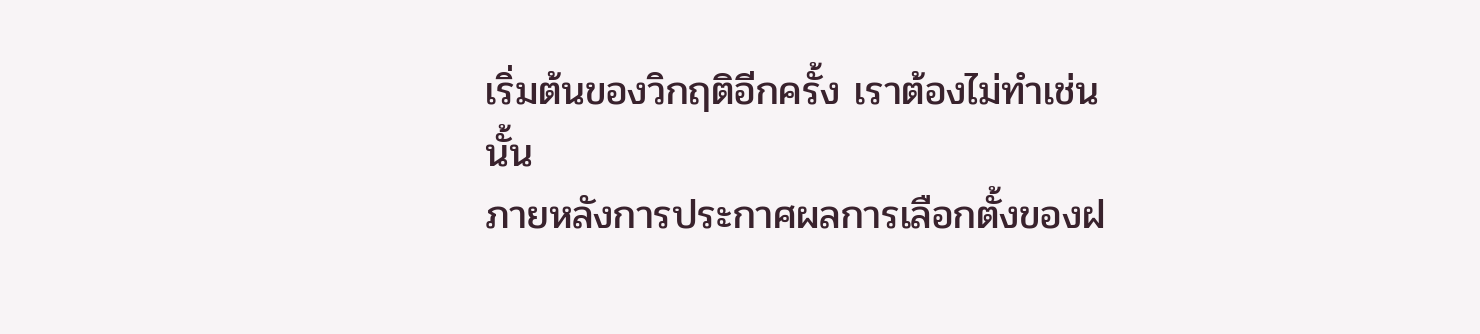เริ่มต้นของวิกฤติอีกครั้ง เราต้องไม่ทำเช่นนั้น
ภายหลังการประกาศผลการเลือกตั้งของฝ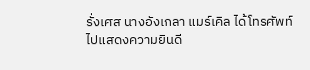รั่งเศส นางอังเกลา แมร์เคิล ได้โทรศัพท์ไปแสดงความยินดี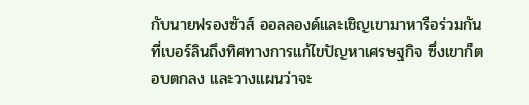กับนายฟรองซัวส์ ออลลองด์และเชิญเขามาหารือร่วมกันที่เบอร์ลินถึงทิศทางการแก้ไขปัญหาเศรษฐกิจ ซึ่งเขาก็ตอบตกลง และวางแผนว่าจะ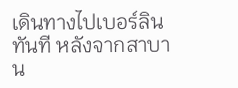เดินทางไปเบอร์ลินทันที หลังจากสาบาน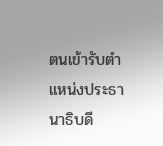ตนเข้ารับตำแหน่งประธานาธิบดี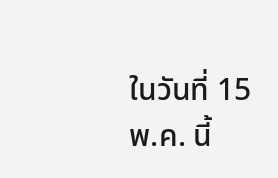ในวันที่ 15 พ.ค. นี้